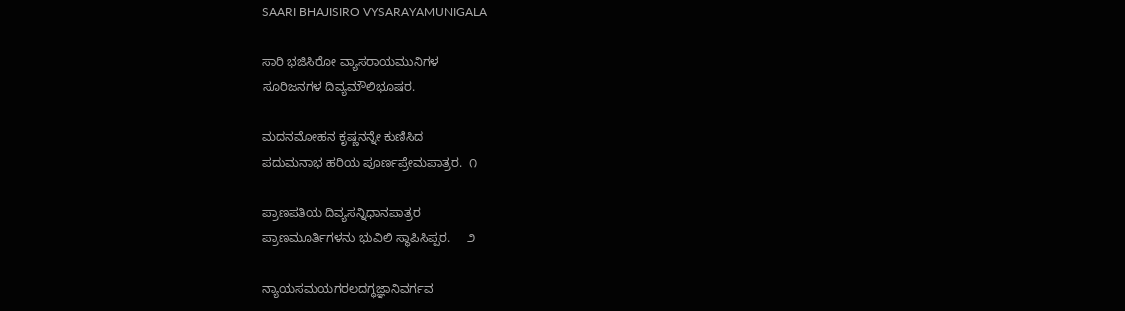SAARI BHAJISIRO VYSARAYAMUNIGALA

ಸಾರಿ ಭಜಿಸಿರೋ ವ್ಯಾಸರಾಯಮುನಿಗಳ
ಸೂರಿಜನಗಳ ದಿವ್ಯಮೌಲಿಭೂಷರ.

ಮದನಮೋಹನ ಕೃಷ್ಣನನ್ನೇ ಕುಣಿಸಿದ
ಪದುಮನಾಭ ಹರಿಯ ಪೂರ್ಣಪ್ರೇಮಪಾತ್ರರ.  ೧

ಪ್ರಾಣಪತಿಯ ದಿವ್ಯಸನ್ನಿಧಾನಪಾತ್ರರ
ಪ್ರಾಣಮೂರ್ತಿಗಳನು ಭುವಿಲಿ ಸ್ಥಾಪಿಸಿಪ್ಪರ.     ೨

ನ್ಯಾಯಸಮಯಗರಲದಗ್ಧಜ್ಞಾನಿವರ್ಗವ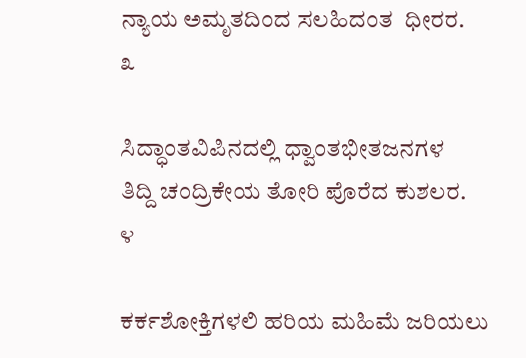ನ್ಯಾಯ ಅಮೃತದಿಂದ ಸಲಹಿದಂತ  ಧೀರರ.     ೩

ಸಿದ್ಧಾಂತವಿಪಿನದಲ್ಲಿ ಧ್ವಾಂತಭೀತಜನಗಳ
ತಿದ್ದಿ ಚಂದ್ರಿಕೇಯ ತೋರಿ ಪೊರೆದ ಕುಶಲರ.    ೪

ಕರ್ಕಶೋಕ್ತಿಗಳಲಿ ಹರಿಯ ಮಹಿಮೆ ಜರಿಯಲು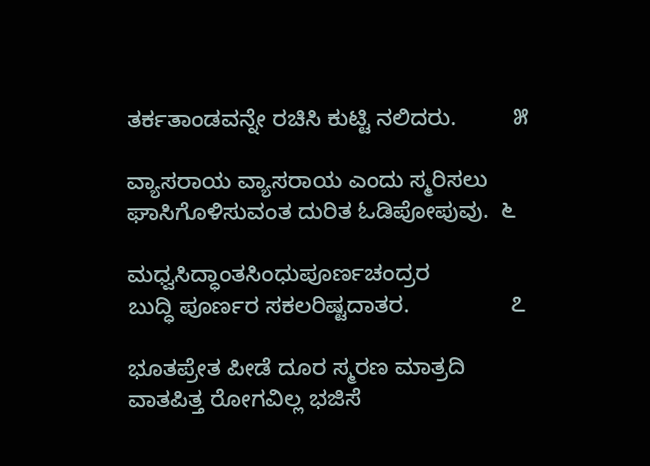ತರ್ಕತಾಂಡವನ್ನೇ ರಚಿಸಿ ಕುಟ್ಟಿ ನಲಿದರು.         ೫

ವ್ಯಾಸರಾಯ ವ್ಯಾಸರಾಯ ಎಂದು ಸ್ಮರಿಸಲು
ಘಾಸಿಗೊಳಿಸುವಂತ ದುರಿತ ಓಡಿಪೋಪುವು.  ೬

ಮಧ್ವಸಿದ್ಧಾಂತಸಿಂಧುಪೂರ್ಣಚಂದ್ರರ
ಬುದ್ಧಿ ಪೂರ್ಣರ ಸಕಲರಿಷ್ಟದಾತರ.                ೭

ಭೂತಪ್ರೇತ ಪೀಡೆ ದೂರ ಸ್ಮರಣ ಮಾತ್ರದಿ
ವಾತಪಿತ್ತ ರೋಗವಿಲ್ಲ ಭಜಿಸೆ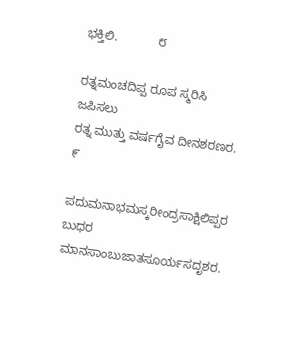ಭಕ್ತಿಲಿ.            ೮

ರತ್ನಮಂಚದಿಪ್ಪ ರೂಪ ಸ್ಮರಿಸಿ ಜಪಿಸಲು
ರತ್ನ ಮುತ್ತು ವರ್ಷಗೈವ ದೀನಶರಣರ.          ೯

ಪದುಮನಾಭಮಸ್ಕರೀಂದ್ರಸಾಕ್ಷಿಲಿಪ್ಪರ
ಬುಧರ ಮಾನಸಾಂಬುಜಾತಸೂರ್ಯಸದೃಶರ.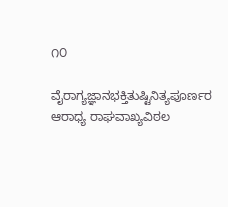೧೦

ವೈರಾಗ್ಯಜ್ಞಾನಭಕ್ತಿತುಷ್ಟಿನಿತ್ಯಪೂರ್ಣರ
ಆರಾಧ್ಯ ರಾಘವಾಖ್ಯವಿಠಲ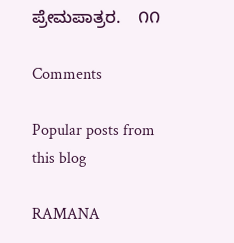ಪ್ರೇಮಪಾತ್ರರ.    ೧೧

Comments

Popular posts from this blog

RAMANA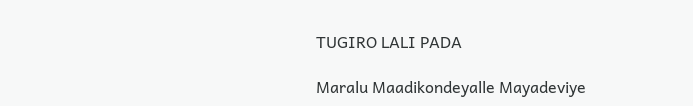TUGIRO LALI PADA

Maralu Maadikondeyalle Mayadeviye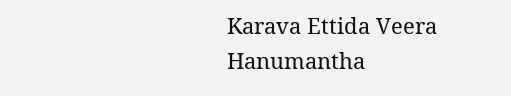Karava Ettida Veera Hanumantha